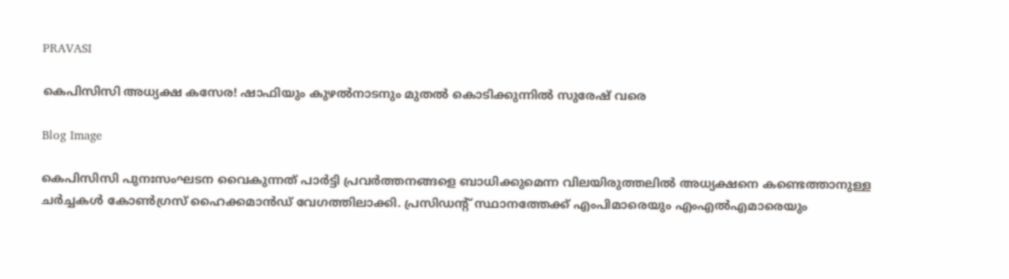PRAVASI

കെപിസിസി അധ്യക്ഷ കസേര! ഷാഫിയും കുഴൽനാടനും മുതൽ കൊടിക്കുന്നിൽ സുരേഷ് വരെ

Blog Image

കെപിസിസി പുനഃസംഘടന വൈകുന്നത് പാർട്ടി പ്രവർത്തനങ്ങളെ ബാധിക്കുമെന്ന വിലയിരുത്തലിൽ അധ്യക്ഷനെ കണ്ടെത്താനുള്ള ചർച്ചകൾ കോൺഗ്രസ് ഹൈക്കമാൻഡ് വേഗത്തിലാക്കി. പ്രസിഡന്റ് സ്ഥാനത്തേക്ക് എംപിമാരെയും എംഎൽഎമാരെയും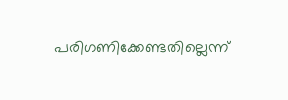പരിഗണിക്കേണ്ടതില്ലെന്ന്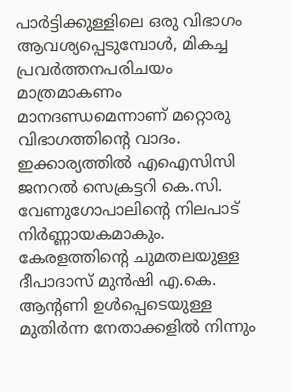പാർട്ടിക്കുള്ളിലെ ഒരു വിഭാഗം ആവശ്യപ്പെടുമ്പോൾ, മികച്ച പ്രവർത്തനപരിചയം മാത്രമാകണം മാനദണ്ഡമെന്നാണ് മറ്റൊരു വിഭാഗത്തിന്റെ വാദം. ഇക്കാര്യത്തിൽ എഐസിസി ജനറൽ സെക്രട്ടറി കെ.സി. വേണുഗോപാലിന്റെ നിലപാട് നിർണ്ണായകമാകും. കേരളത്തിന്റെ ചുമതലയുള്ള ദീപാദാസ് മുൻഷി എ.കെ. ആന്റണി ഉൾപ്പെടെയുള്ള മുതിർന്ന നേതാക്കളിൽ നിന്നും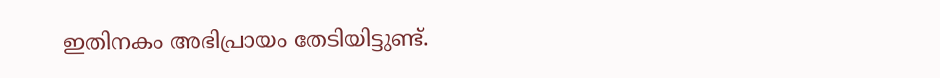ഇതിനകം അഭിപ്രായം തേടിയിട്ടുണ്ട്.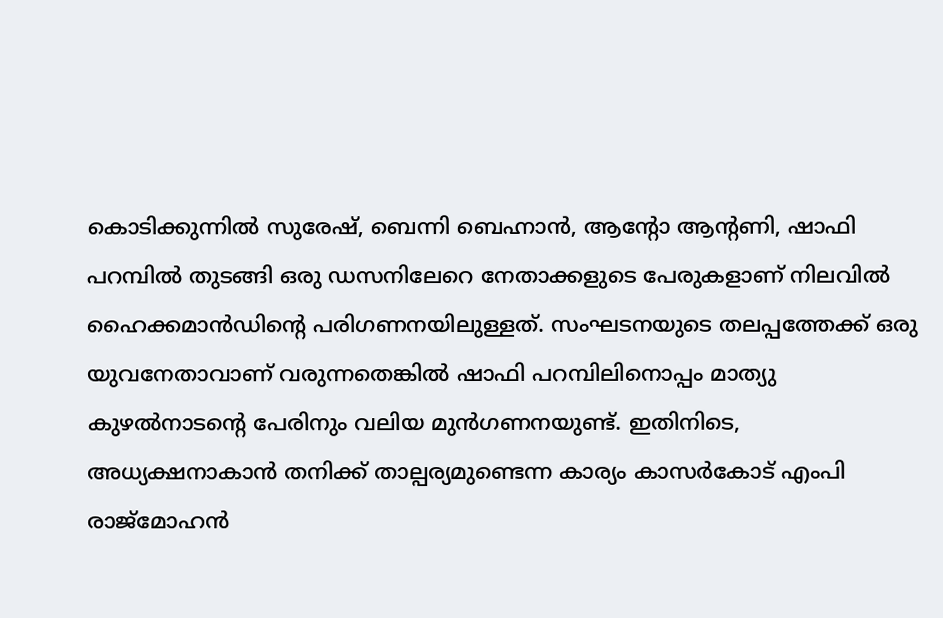കൊടിക്കുന്നിൽ സുരേഷ്, ബെന്നി ബെഹ്നാൻ, ആന്റോ ആന്റണി, ഷാഫി പറമ്പിൽ തുടങ്ങി ഒരു ഡസനിലേറെ നേതാക്കളുടെ പേരുകളാണ് നിലവിൽ ഹൈക്കമാൻഡിന്റെ പരിഗണനയിലുള്ളത്. സംഘടനയുടെ തലപ്പത്തേക്ക് ഒരു യുവനേതാവാണ് വരുന്നതെങ്കിൽ ഷാഫി പറമ്പിലിനൊപ്പം മാത്യു കുഴൽനാടന്റെ പേരിനും വലിയ മുൻഗണനയുണ്ട്. ഇതിനിടെ, അധ്യക്ഷനാകാൻ തനിക്ക് താല്പര്യമുണ്ടെന്ന കാര്യം കാസർകോട് എംപി രാജ്മോഹൻ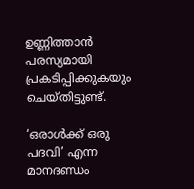ഉണ്ണിത്താൻ പരസ്യമായി പ്രകടിപ്പിക്കുകയും ചെയ്തിട്ടുണ്ട്.

‘ഒരാൾക്ക് ഒരു പദവി’ എന്ന മാനദണ്ഡം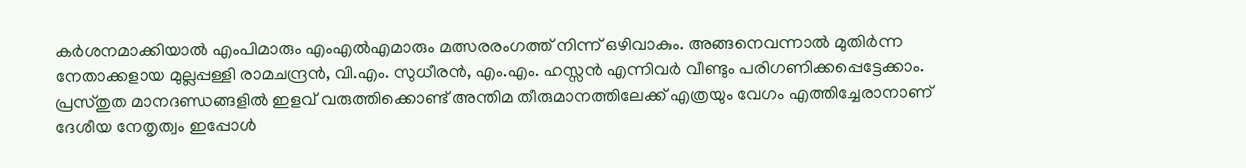കർശനമാക്കിയാൽ എംപിമാരും എംഎൽഎമാരും മത്സരരംഗത്ത് നിന്ന് ഒഴിവാകും. അങ്ങനെവന്നാൽ മുതിർന്ന നേതാക്കളായ മുല്ലപ്പള്ളി രാമചന്ദ്രൻ, വി.എം. സുധീരൻ, എം.എം. ഹസ്സൻ എന്നിവർ വീണ്ടും പരിഗണിക്കപ്പെട്ടേക്കാം. പ്രസ്തുത മാനദണ്ഡങ്ങളിൽ ഇളവ് വരുത്തിക്കൊണ്ട് അന്തിമ തീരുമാനത്തിലേക്ക് എത്രയും വേഗം എത്തിച്ചേരാനാണ് ദേശീയ നേതൃത്വം ഇപ്പോൾ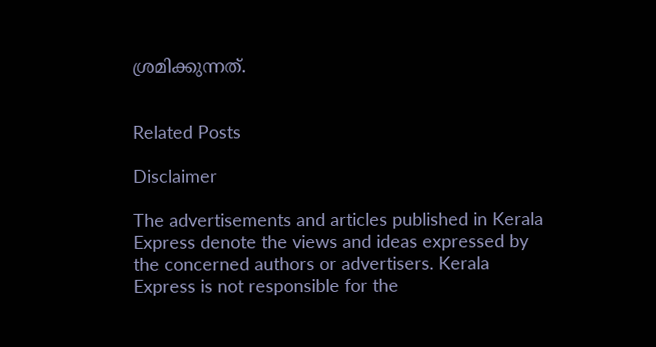ശ്രമിക്കുന്നത്.


Related Posts

Disclaimer

The advertisements and articles published in Kerala Express denote the views and ideas expressed by the concerned authors or advertisers. Kerala Express is not responsible for the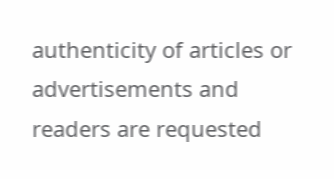authenticity of articles or advertisements and readers are requested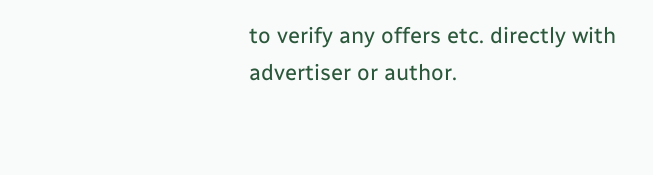to verify any offers etc. directly with advertiser or author.